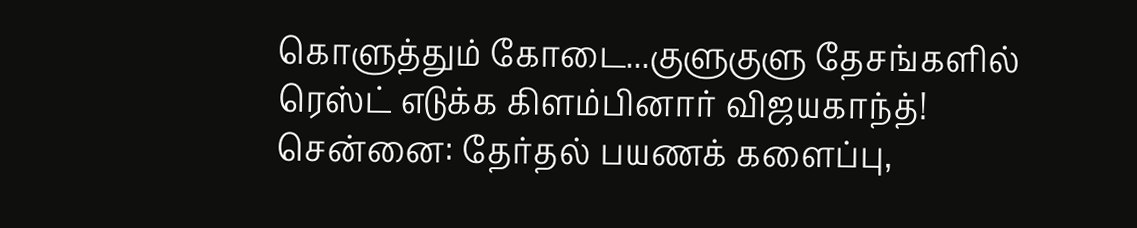கொளுத்தும் கோடை...குளுகுளு தேசங்களில் ரெஸ்ட் எடுக்க கிளம்பினார் விஜயகாந்த்!
சென்னை: தேர்தல் பயணக் களைப்பு,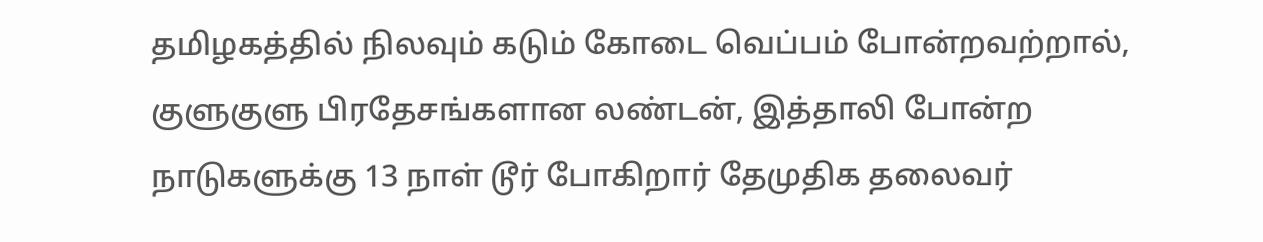தமிழகத்தில் நிலவும் கடும் கோடை வெப்பம் போன்றவற்றால், குளுகுளு பிரதேசங்களான லண்டன், இத்தாலி போன்ற நாடுகளுக்கு 13 நாள் டூர் போகிறார் தேமுதிக தலைவர்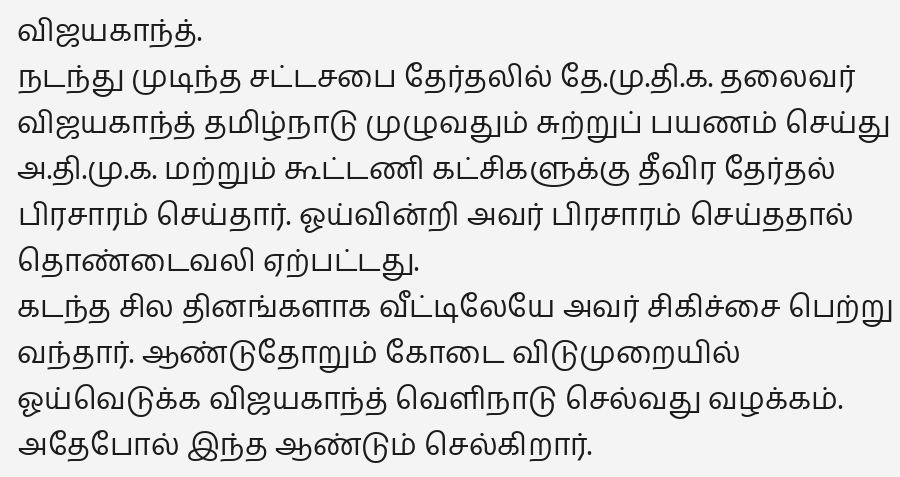விஜயகாந்த்.
நடந்து முடிந்த சட்டசபை தேர்தலில் தே.மு.தி.க. தலைவர் விஜயகாந்த் தமிழ்நாடு முழுவதும் சுற்றுப் பயணம் செய்து அ.தி.மு.க. மற்றும் கூட்டணி கட்சிகளுக்கு தீவிர தேர்தல் பிரசாரம் செய்தார். ஓய்வின்றி அவர் பிரசாரம் செய்ததால் தொண்டைவலி ஏற்பட்டது.
கடந்த சில தினங்களாக வீட்டிலேயே அவர் சிகிச்சை பெற்று வந்தார். ஆண்டுதோறும் கோடை விடுமுறையில் ஓய்வெடுக்க விஜயகாந்த் வெளிநாடு செல்வது வழக்கம். அதேபோல் இந்த ஆண்டும் செல்கிறார்.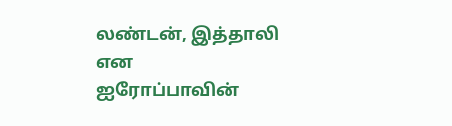லண்டன், இத்தாலி என ஐரோப்பாவின்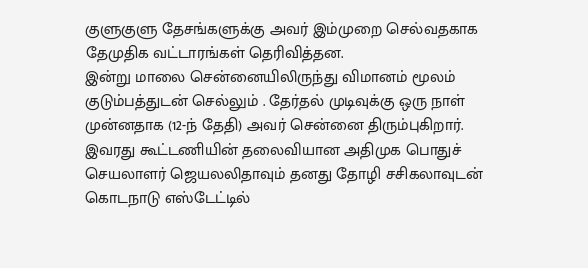குளுகுளு தேசங்களுக்கு அவர் இம்முறை செல்வதகாக தேமுதிக வட்டாரங்கள் தெரிவித்தன.
இன்று மாலை சென்னையிலிருந்து விமானம் மூலம் குடும்பத்துடன் செல்லும் . தேர்தல் முடிவுக்கு ஒரு நாள் முன்னதாக (12-ந் தேதி) அவர் சென்னை திரும்புகிறார்.
இவரது கூட்டணியின் தலைவியான அதிமுக பொதுச் செயலாளர் ஜெயலலிதாவும் தனது தோழி சசிகலாவுடன் கொடநாடு எஸ்டேட்டில்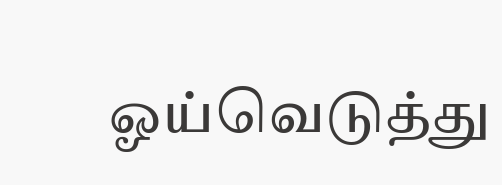ஓய்வெடுத்து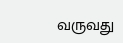வருவது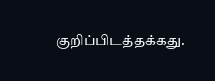குறிப்பிடத்தக்கது.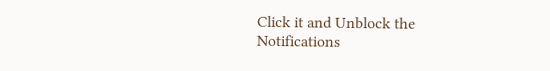Click it and Unblock the Notifications